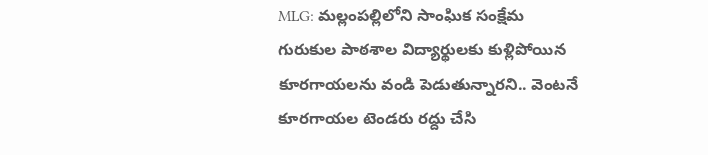MLG: మల్లంపల్లిలోని సాంఘిక సంక్షేమ గురుకుల పాఠశాల విద్యార్థులకు కుళ్లిపోయిన కూరగాయలను వండి పెడుతున్నారని.. వెంటనే కూరగాయల టెండరు రద్దు చేసి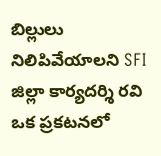బిల్లులు నిలిపివేయాలని SFI జిల్లా కార్యదర్శి రవి ఒక ప్రకటనలో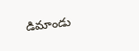డిమాండు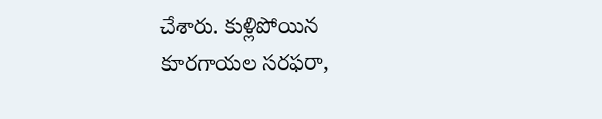చేశారు. కుళ్లిపోయిన కూరగాయల సరఫరా,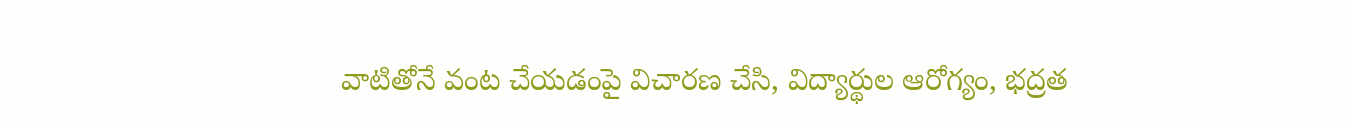వాటితోనే వంట చేయడంపై విచారణ చేసి, విద్యార్థుల ఆరోగ్యం, భద్రత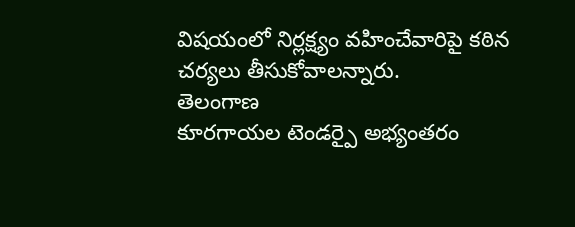విషయంలో నిర్లక్ష్యం వహించేవారిపై కఠిన చర్యలు తీసుకోవాలన్నారు.
తెలంగాణ
కూరగాయల టెండర్పై అభ్యంతరం